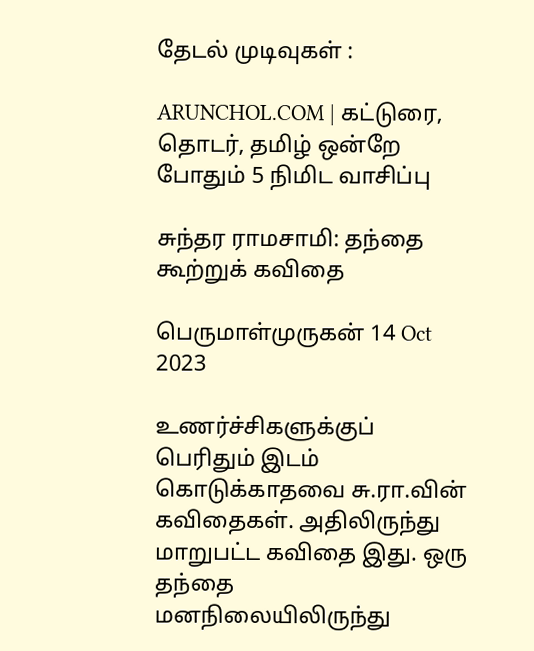தேடல் முடிவுகள் :

ARUNCHOL.COM | கட்டுரை, தொடர், தமிழ் ஒன்றே போதும் 5 நிமிட வாசிப்பு

சுந்தர ராமசாமி: தந்தை கூற்றுக் கவிதை

பெருமாள்முருகன் 14 Oct 2023

உணர்ச்சிகளுக்குப் பெரிதும் இடம் கொடுக்காதவை சு.ரா.வின் கவிதைகள். அதிலிருந்து மாறுபட்ட கவிதை இது. ஒரு தந்தை மனநிலையிலிருந்து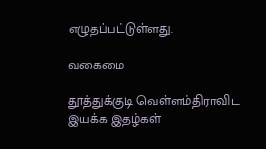எழுதப்பட்டுள்ளது.

வகைமை

தூத்துக்குடி வெள்ளம்திராவிட இயக்க இதழ்கள்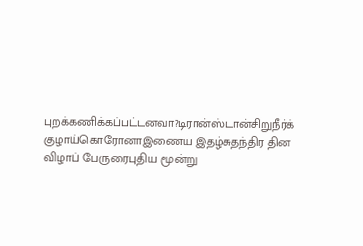புறக்கணிக்கப்பட்டனவா?டிரான்ஸ்டான்சிறுநீர்க் குழாய்கொரோனாஇணைய இதழ்சுதந்திர தின விழாப் பேருரைபுதிய மூன்று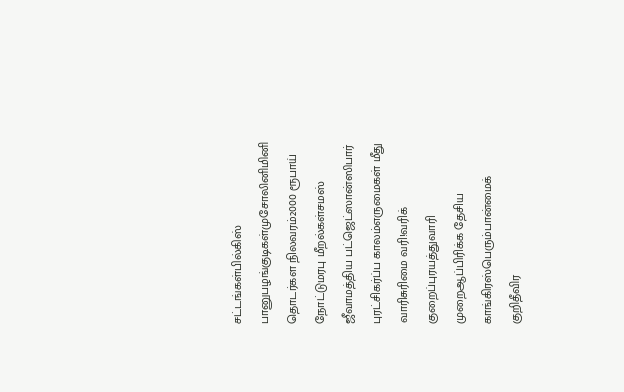சட்டங்கள்பில்கிஸ் பானுபழங்குடிகள்முசோலினிமினி தொடர்கள நிலவரம்2000 ரூபாய் நோட்டுமரபு மீறல்கள்சமஸ் ஜீவாமத்திய பட்ஜெட்ஸான்ஸிபார் புரட்சிகர்ப்ப காலம்எருமைகள் மீது வாரிசுரிமை வரி!வரிக் குறைப்புரயத்துவாரி முறைஆப்பிரிக்க தேசிய காங்கிரஸ்பெரும்பான்மைக் குறிதீவிர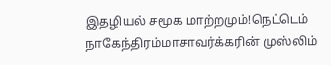இதழியல் சமூக மாற்றமும்!நெட்டெம் நாகேந்திரம்மாசாவர்க்கரின் முஸ்லிம்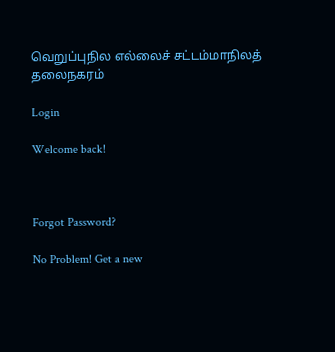வெறுப்புநில எல்லைச் சட்டம்மாநிலத் தலைநகரம்

Login

Welcome back!



Forgot Password?

No Problem! Get a new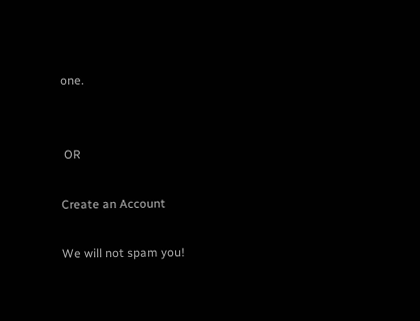one.


 OR

Create an Account

We will not spam you!